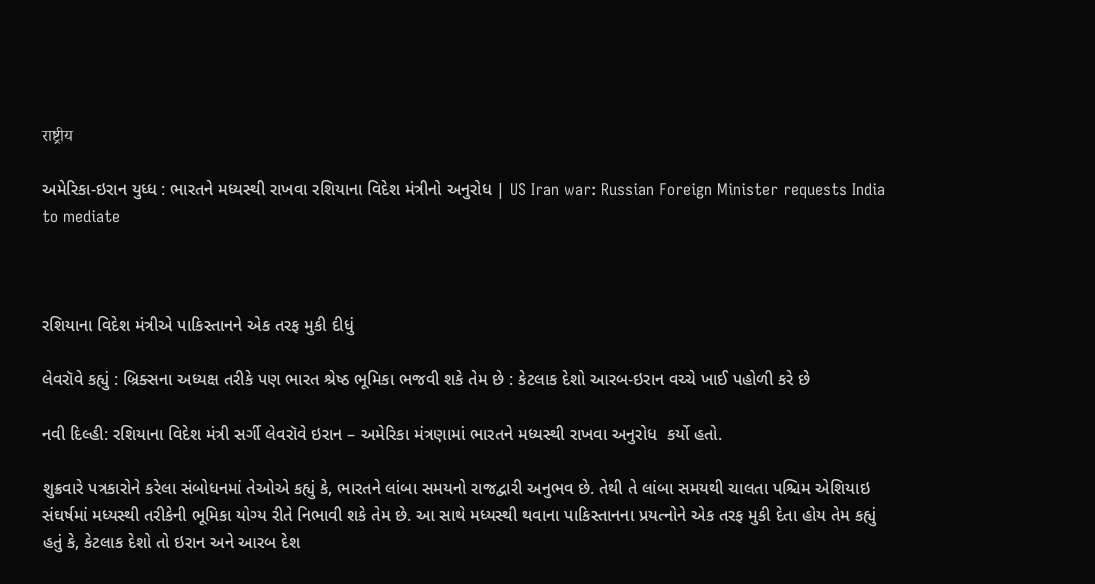राष्ट्रीय

અમેરિકા-ઇરાન યુધ્ધ : ભારતને મધ્યસ્થી રાખવા રશિયાના વિદેશ મંત્રીનો અનુરોધ | US Iran war: Russian Foreign Minister requests India to mediate



રશિયાના વિદેશ મંત્રીએ પાકિસ્તાનને એક તરફ મુકી દીધું

લેવરૉવે કહ્યું : બ્રિક્સના અધ્યક્ષ તરીકે પણ ભારત શ્રેષ્ઠ ભૂમિકા ભજવી શકે તેમ છે : કેટલાક દેશો આરબ-ઇરાન વચ્ચે ખાઈ પહોળી કરે છે

નવી દિલ્હી: રશિયાના વિદેશ મંત્રી સર્ગી લેવરૉવે ઇરાન – અમેરિકા મંત્રણામાં ભારતને મધ્યસ્થી રાખવા અનુરોધ  કર્યો હતો.

શુક્રવારે પત્રકારોને કરેલા સંબોધનમાં તેઓએ કહ્યું કે, ભારતને લાંબા સમયનો રાજદ્વારી અનુભવ છે. તેથી તે લાંબા સમયથી ચાલતા પશ્ચિમ એશિયાઇ સંઘર્ષમાં મધ્યસ્થી તરીકેની ભૂમિકા યોગ્ય રીતે નિભાવી શકે તેમ છે. આ સાથે મધ્યસ્થી થવાના પાકિસ્તાનના પ્રયત્નોને એક તરફ મુકી દેતા હોય તેમ કહ્યું હતું કે, કેટલાક દેશો તો ઇરાન અને આરબ દેશ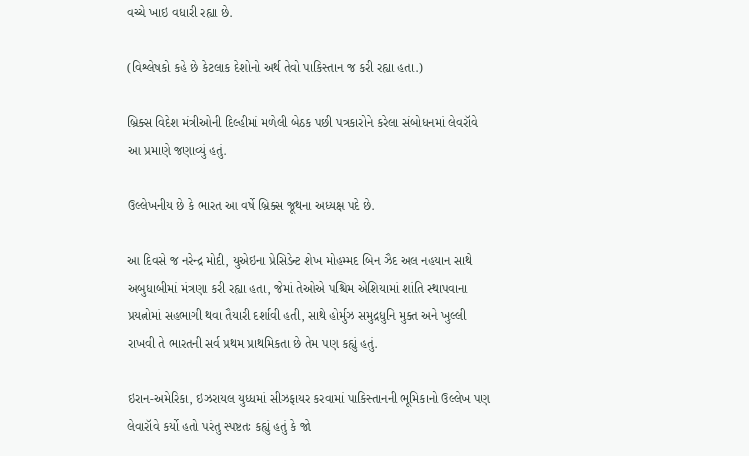વચ્ચે ખાઇ વધારી રહ્યા છે.

(વિશ્લેષકો કહે છે કેટલાક દેશોનો અર્થ તેવો પાકિસ્તાન જ કરી રહ્યા હતા.)

બ્રિક્સ વિદેશ મંત્રીઓની દિલ્હીમાં મળેલી બેઠક પછી પત્રકારોને કરેલા સંબોધનમાં લેવરૉવે આ પ્રમાણે જણાવ્યું હતું.

ઉલ્લેખનીય છે કે ભારત આ વર્ષે બ્રિક્સ જૂથના અધ્યક્ષ પદે છે.

આ દિવસે જ નરેન્દ્ર મોદી, યુએઇના પ્રેસિડેન્ટ શેખ મોહમ્મદ બિન ઝૈદ અલ નહયાન સાથે અબુધાબીમાં મંત્રણા કરી રહ્યા હતા, જેમાં તેઓએ પશ્ચિમ એશિયામાં શાંતિ સ્થાપવાના પ્રયત્નોમાં સહભાગી થવા તૈયારી દર્શાવી હતી, સાથે હોર્મુઝ સમુદ્રધુનિ મુક્ત અને ખુલ્લી રાખવી તે ભારતની સર્વ પ્રથમ પ્રાથમિકતા છે તેમ પણ કહ્યું હતું.

ઇરાન-અમેરિકા, ઇઝરાયલ યુધ્ધમાં સીઝફાયર કરવામાં પાકિસ્તાનની ભૂમિકાનો ઉલ્લેખ પણ લેવારૉવે કર્યો હતો પરંતુ સ્પષ્ટતઃ કહ્યું હતું કે જો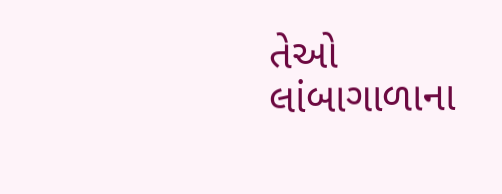તેઓ લાંબાગાળાના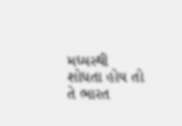મધ્યસ્થી શોધતા હોય તો તે ભારત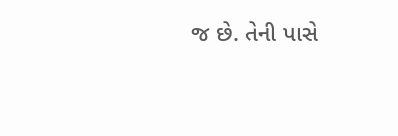જ છે. તેની પાસે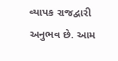વ્યાપક રાજદ્વારી અનુભવ છે. આમ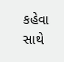કહેવા સાથે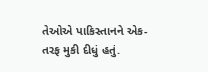તેઓએ પાકિસ્તાનને એક-તરફ મુકી દીધું હતું.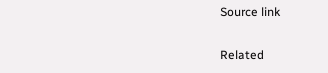Source link

Related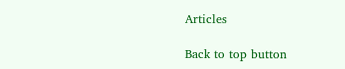Articles

Back to top button